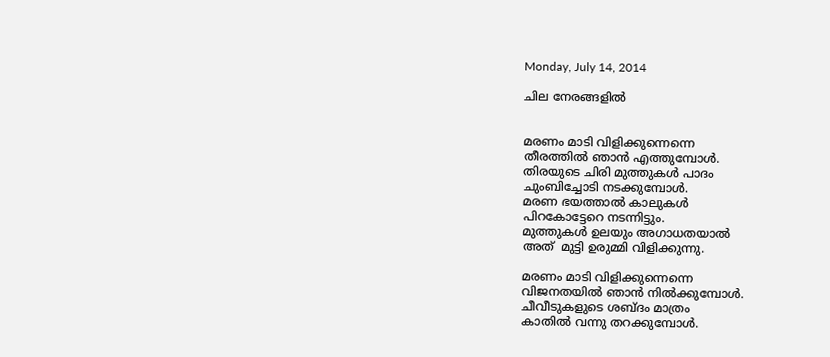Monday, July 14, 2014

ചില നേരങ്ങളില്‍


മരണം മാടി വിളിക്കുന്നെന്നെ
തീരത്തില്‍ ഞാന്‍ എത്തുമ്പോള്‍.
തിരയുടെ ചിരി മുത്തുകള്‍ പാദം
ചുംബിച്ചോടി നടക്കുമ്പോള്‍.
മരണ ഭയത്താല്‍ കാലുകള്‍
പിറകോട്ടേറെ നടന്നിട്ടും.
മുത്തുകള്‍ ഉലയും അഗാധതയാല്‍
അത്  മുട്ടി ഉരുമ്മി വിളിക്കുന്നു.

മരണം മാടി വിളിക്കുന്നെന്നെ
വിജനതയില്‍ ഞാന്‍ നില്‍ക്കുമ്പോള്‍.
ചീവീടുകളുടെ ശബ്ദം മാത്രം
കാതില്‍ വന്നു തറക്കുമ്പോള്‍.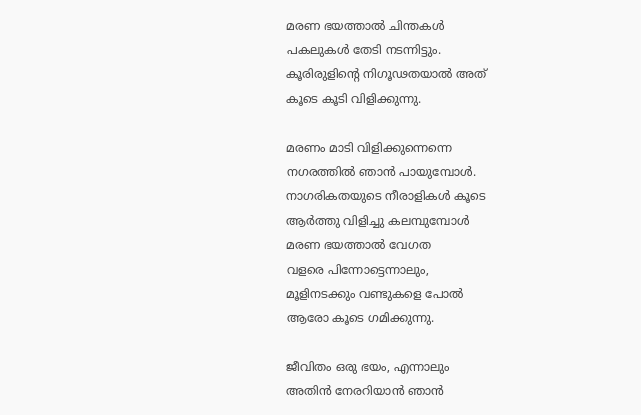മരണ ഭയത്താല്‍ ചിന്തകള്‍
പകലുകള്‍ തേടി നടന്നിട്ടും.
കൂരിരുളിന്‍റെ നിഗൂഢതയാല്‍ അത്
കൂടെ കൂടി വിളിക്കുന്നു.

മരണം മാടി വിളിക്കുന്നെന്നെ
നഗരത്തില്‍ ഞാന്‍ പായുമ്പോള്‍.
നാഗരികതയുടെ നീരാളികള്‍ കൂടെ
ആര്‍ത്തു വിളിച്ചു കലമ്പുമ്പോള്‍
മരണ ഭയത്താല്‍ വേഗത
വളരെ പിന്നോട്ടെന്നാലും,
മൂളിനടക്കും വണ്ടുകളെ പോല്‍
ആരോ കൂടെ ഗമിക്കുന്നു.

ജീവിതം ഒരു ഭയം, എന്നാലും
അതിന്‍ നേരറിയാന്‍ ഞാന്‍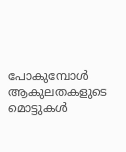പോകുമ്പോള്‍
ആകുലതകളുടെ മൊട്ടുകള്‍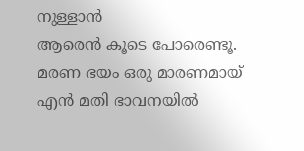നുള്ളാന്‍
ആരെന്‍ കൂടെ പോരെണ്ടൂ.
മരണ ഭയം ഒരു മാരണമായ്
എന്‍ മതി ഭാവനയില്‍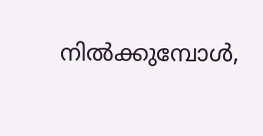നില്‍ക്കുമ്പോള്‍,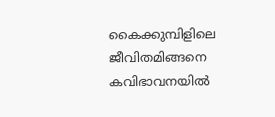കൈക്കുമ്പിളിലെ ജീവിതമിങ്ങനെ
കവിഭാവനയില്‍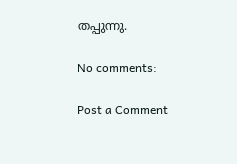തപ്പുന്നു.

No comments:

Post a Comment